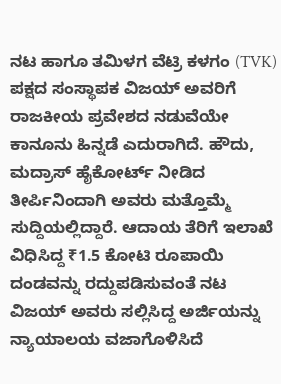ನಟ ಹಾಗೂ ತಮಿಳಗ ವೆಟ್ರಿ ಕಳಗಂ (TVK) ಪಕ್ಷದ ಸಂಸ್ಥಾಪಕ ವಿಜಯ್ ಅವರಿಗೆ ರಾಜಕೀಯ ಪ್ರವೇಶದ ನಡುವೆಯೇ ಕಾನೂನು ಹಿನ್ನಡೆ ಎದುರಾಗಿದೆ. ಹೌದು, ಮದ್ರಾಸ್ ಹೈಕೋರ್ಟ್ ನೀಡಿದ ತೀರ್ಪಿನಿಂದಾಗಿ ಅವರು ಮತ್ತೊಮ್ಮೆ ಸುದ್ದಿಯಲ್ಲಿದ್ದಾರೆ. ಆದಾಯ ತೆರಿಗೆ ಇಲಾಖೆ ವಿಧಿಸಿದ್ದ ₹1.5 ಕೋಟಿ ರೂಪಾಯಿ ದಂಡವನ್ನು ರದ್ದುಪಡಿಸುವಂತೆ ನಟ ವಿಜಯ್ ಅವರು ಸಲ್ಲಿಸಿದ್ದ ಅರ್ಜಿಯನ್ನು ನ್ಯಾಯಾಲಯ ವಜಾಗೊಳಿಸಿದೆ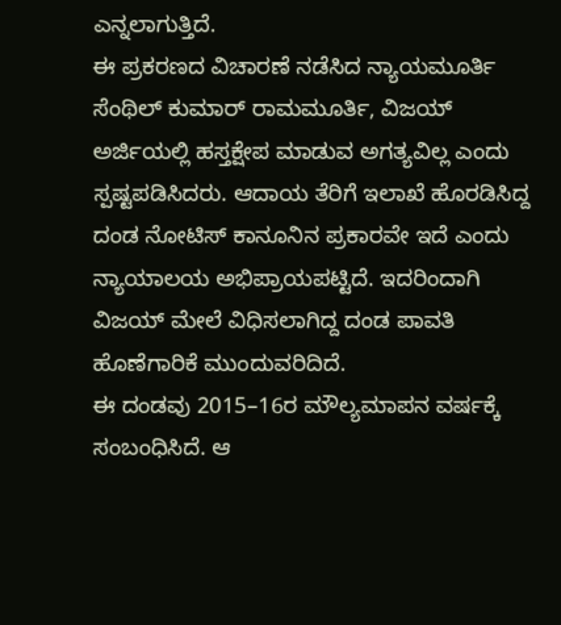ಎನ್ನಲಾಗುತ್ತಿದೆ.
ಈ ಪ್ರಕರಣದ ವಿಚಾರಣೆ ನಡೆಸಿದ ನ್ಯಾಯಮೂರ್ತಿ ಸೆಂಥಿಲ್ ಕುಮಾರ್ ರಾಮಮೂರ್ತಿ, ವಿಜಯ್ ಅರ್ಜಿಯಲ್ಲಿ ಹಸ್ತಕ್ಷೇಪ ಮಾಡುವ ಅಗತ್ಯವಿಲ್ಲ ಎಂದು ಸ್ಪಷ್ಟಪಡಿಸಿದರು. ಆದಾಯ ತೆರಿಗೆ ಇಲಾಖೆ ಹೊರಡಿಸಿದ್ದ ದಂಡ ನೋಟಿಸ್ ಕಾನೂನಿನ ಪ್ರಕಾರವೇ ಇದೆ ಎಂದು ನ್ಯಾಯಾಲಯ ಅಭಿಪ್ರಾಯಪಟ್ಟಿದೆ. ಇದರಿಂದಾಗಿ ವಿಜಯ್ ಮೇಲೆ ವಿಧಿಸಲಾಗಿದ್ದ ದಂಡ ಪಾವತಿ ಹೊಣೆಗಾರಿಕೆ ಮುಂದುವರಿದಿದೆ.
ಈ ದಂಡವು 2015–16ರ ಮೌಲ್ಯಮಾಪನ ವರ್ಷಕ್ಕೆ ಸಂಬಂಧಿಸಿದೆ. ಆ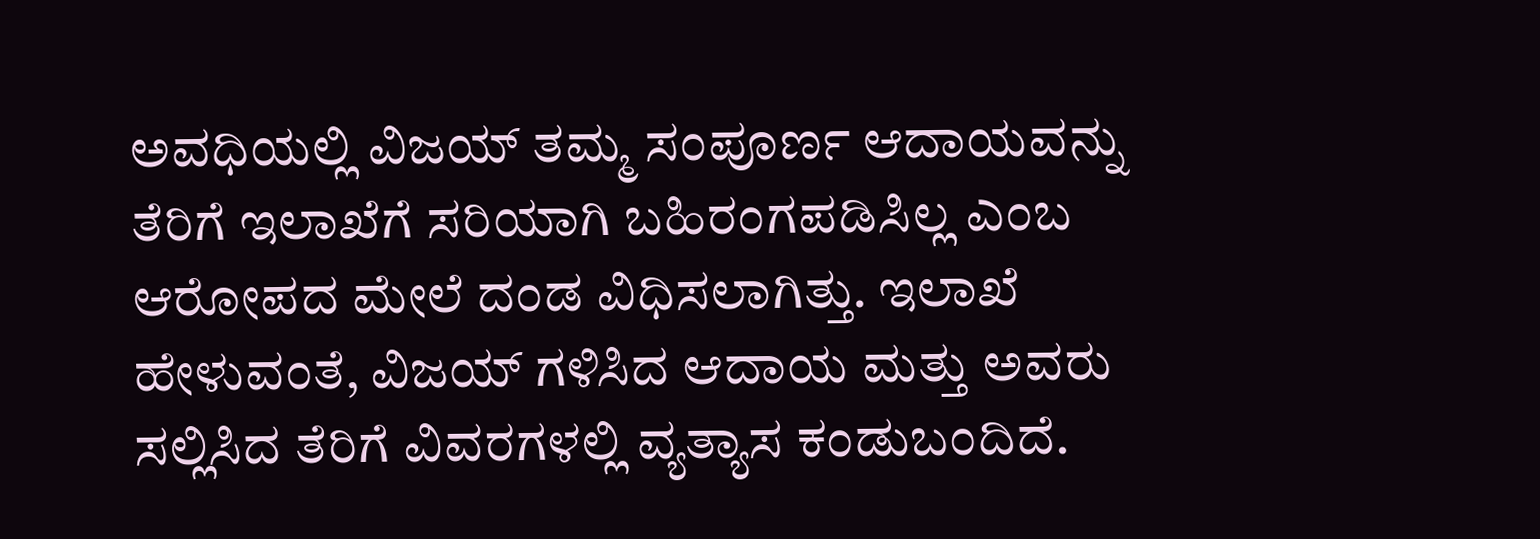ಅವಧಿಯಲ್ಲಿ ವಿಜಯ್ ತಮ್ಮ ಸಂಪೂರ್ಣ ಆದಾಯವನ್ನು ತೆರಿಗೆ ಇಲಾಖೆಗೆ ಸರಿಯಾಗಿ ಬಹಿರಂಗಪಡಿಸಿಲ್ಲ ಎಂಬ ಆರೋಪದ ಮೇಲೆ ದಂಡ ವಿಧಿಸಲಾಗಿತ್ತು. ಇಲಾಖೆ ಹೇಳುವಂತೆ, ವಿಜಯ್ ಗಳಿಸಿದ ಆದಾಯ ಮತ್ತು ಅವರು ಸಲ್ಲಿಸಿದ ತೆರಿಗೆ ವಿವರಗಳಲ್ಲಿ ವ್ಯತ್ಯಾಸ ಕಂಡುಬಂದಿದೆ.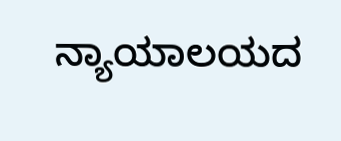ನ್ಯಾಯಾಲಯದ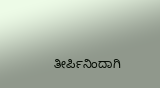ತೀರ್ಪಿನಿಂದಾಗಿ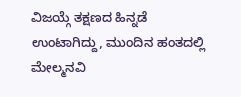ವಿಜಯ್ಗೆ ತಕ್ಷಣದ ಹಿನ್ನಡೆ ಉಂಟಾಗಿದ್ದು, ಮುಂದಿನ ಹಂತದಲ್ಲಿ ಮೇಲ್ಮನವಿ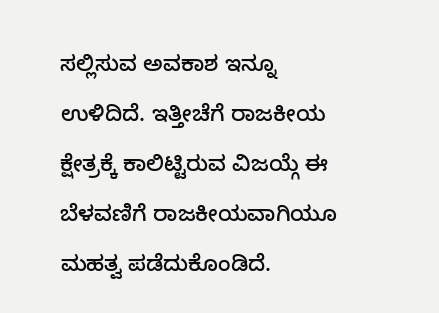ಸಲ್ಲಿಸುವ ಅವಕಾಶ ಇನ್ನೂ ಉಳಿದಿದೆ. ಇತ್ತೀಚೆಗೆ ರಾಜಕೀಯ ಕ್ಷೇತ್ರಕ್ಕೆ ಕಾಲಿಟ್ಟಿರುವ ವಿಜಯ್ಗೆ ಈ ಬೆಳವಣಿಗೆ ರಾಜಕೀಯವಾಗಿಯೂ ಮಹತ್ವ ಪಡೆದುಕೊಂಡಿದೆ.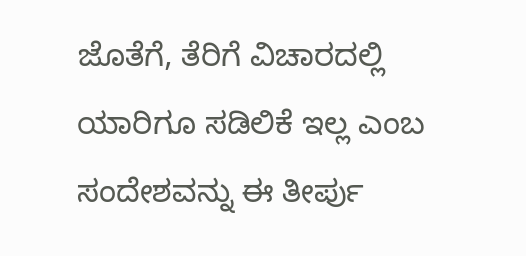ಜೊತೆಗೆ, ತೆರಿಗೆ ವಿಚಾರದಲ್ಲಿ ಯಾರಿಗೂ ಸಡಿಲಿಕೆ ಇಲ್ಲ ಎಂಬ ಸಂದೇಶವನ್ನು ಈ ತೀರ್ಪು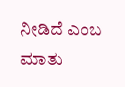ನೀಡಿದೆ ಎಂಬ ಮಾತು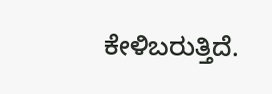ಕೇಳಿಬರುತ್ತಿದೆ.